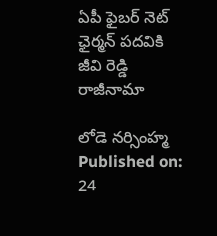ఏపీ ఫైబర్ నెట్ ఛైర్మన్ పదవికి జీవి రెడ్డి రాజీనామా

లోడె నర్సింహ్మ
Published on: 24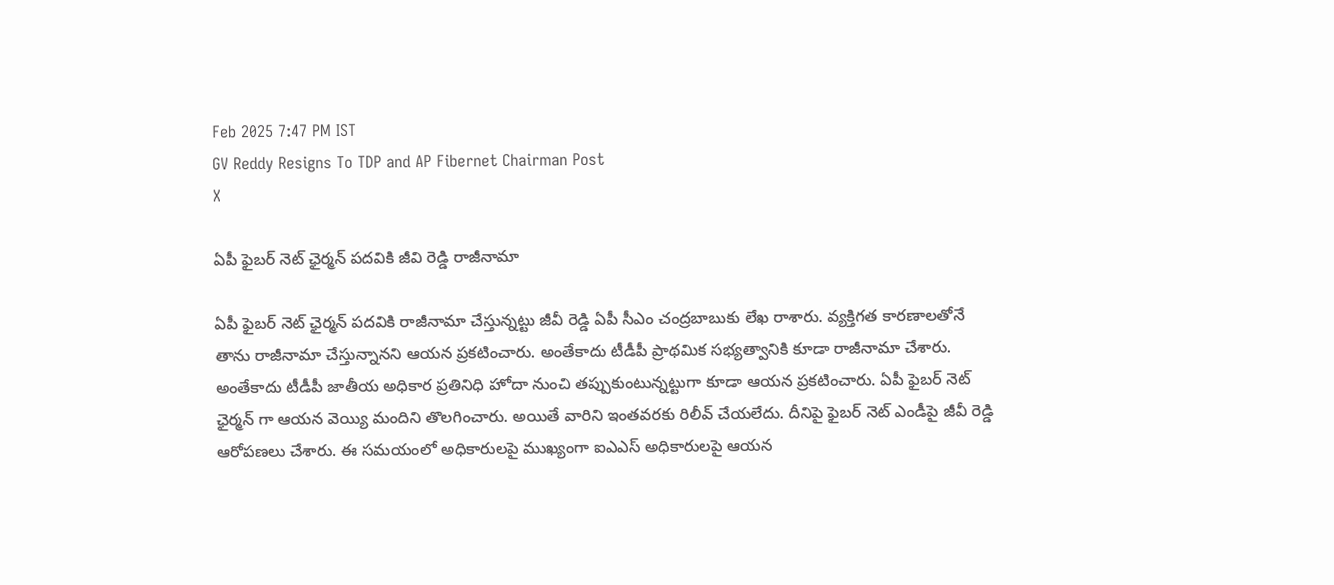Feb 2025 7:47 PM IST
GV Reddy Resigns To TDP and AP Fibernet Chairman Post
X

ఏపీ ఫైబర్ నెట్ ఛైర్మన్ పదవికి జీవి రెడ్డి రాజీనామా

ఏపీ ఫైబర్ నెట్ ఛైర్మన్ పదవికి రాజీనామా చేస్తున్నట్టు జీవీ రెడ్డి ఏపీ సీఎం చంద్రబాబుకు లేఖ రాశారు. వ్యక్తిగత కారణాలతోనే తాను రాజీనామా చేస్తున్నానని ఆయన ప్రకటించారు. అంతేకాదు టీడీపీ ప్రాథమిక సభ్యత్వానికి కూడా రాజీనామా చేశారు. అంతేకాదు టీడీపీ జాతీయ అధికార ప్రతినిధి హోదా నుంచి తప్పుకుంటున్నట్టుగా కూడా ఆయన ప్రకటించారు. ఏపీ ఫైబర్ నెట్ ఛైర్మన్ గా ఆయన వెయ్యి మందిని తొలగించారు. అయితే వారిని ఇంతవరకు రిలీవ్ చేయలేదు. దీనిపై ఫైబర్ నెట్ ఎండీపై జీవీ రెడ్డి ఆరోపణలు చేశారు. ఈ సమయంలో అధికారులపై ముఖ్యంగా ఐఎఎస్ అధికారులపై ఆయన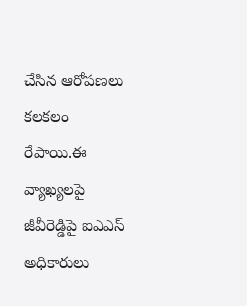చేసిన ఆరోపణలు కలకలం రేపాయి.ఈ వ్యాఖ్యలపై జీవీరెడ్డిపై ఐఎఎస్ అధికారులు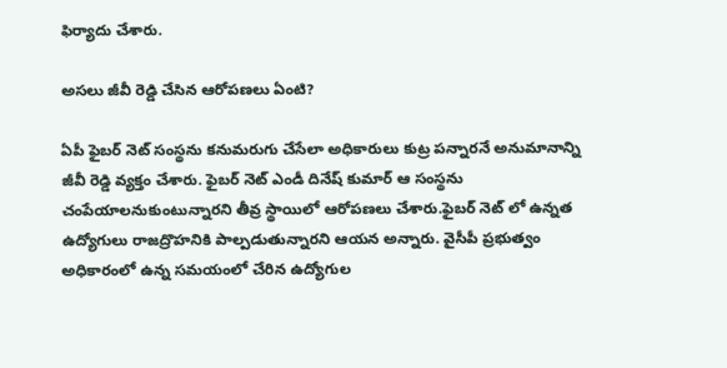ఫిర్యాదు చేశారు.

అసలు జీవీ రెడ్డి చేసిన ఆరోపణలు ఏంటి?

ఏపీ ఫైబర్ నెట్ సంస్థను కనుమరుగు చేసేలా అధికారులు కుట్ర పన్నారనే అనుమానాన్ని జీవీ రెడ్డి వ్యక్తం చేశారు. ఫైబర్ నెట్ ఎండీ దినేష్ కుమార్ ఆ సంస్థను చంపేయాలనుకుంటున్నారని తీవ్ర స్థాయిలో ఆరోపణలు చేశారు.ఫైబర్ నెట్ లో ఉన్నత ఉద్యోగులు రాజద్రొహనికి పాల్పడుతున్నారని ఆయన అన్నారు. వైసీపీ ప్రభుత్వం అధికారంలో ఉన్న సమయంలో చేరిన ఉద్యోగుల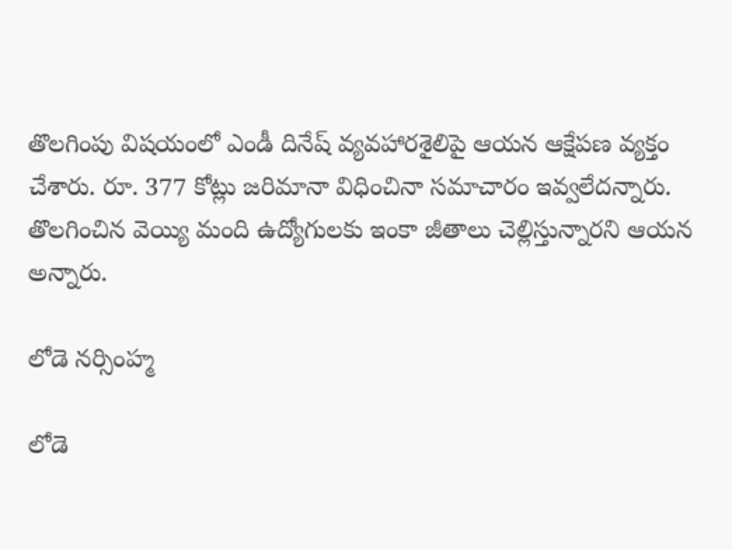తొలగింపు విషయంలో ఎండీ దినేష్ వ్యవహారశైలిపై ఆయన ఆక్షేపణ వ్యక్తం చేశారు. రూ. 377 కోట్లు జరిమానా విధించినా సమాచారం ఇవ్వలేదన్నారు. తొలగించిన వెయ్యి మంది ఉద్యోగులకు ఇంకా జీతాలు చెల్లిస్తున్నారని ఆయన అన్నారు.

లోడె నర్సింహ్మ

లోడె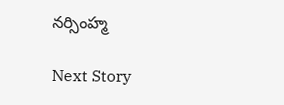నర్సింహ్మ

Next Story